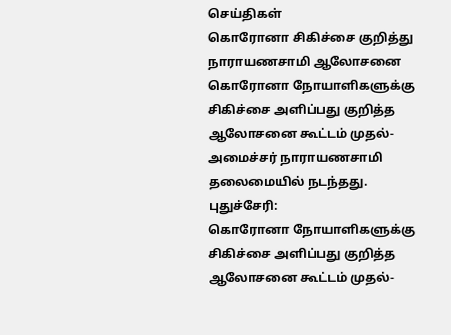செய்திகள்
கொரோனா சிகிச்சை குறித்து நாராயணசாமி ஆலோசனை
கொரோனா நோயாளிகளுக்கு சிகிச்சை அளிப்பது குறித்த ஆலோசனை கூட்டம் முதல்-அமைச்சர் நாராயணசாமி தலைமையில் நடந்தது.
புதுச்சேரி:
கொரோனா நோயாளிகளுக்கு சிகிச்சை அளிப்பது குறித்த ஆலோசனை கூட்டம் முதல்-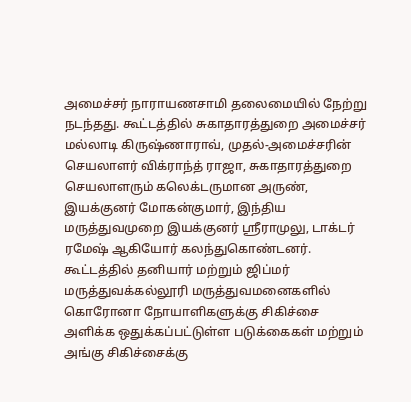அமைச்சர் நாராயணசாமி தலைமையில் நேற்று நடந்தது. கூட்டத்தில் சுகாதாரத்துறை அமைச்சர் மல்லாடி கிருஷ்ணாராவ், முதல்-அமைச்சரின் செயலாளர் விக்ராந்த் ராஜா, சுகாதாரத்துறை செயலாளரும் கலெக்டருமான அருண், இயக்குனர் மோகன்குமார், இந்திய மருத்துவமுறை இயக்குனர் ஸ்ரீராமுலு, டாக்டர் ரமேஷ் ஆகியோர் கலந்துகொண்டனர்.
கூட்டத்தில் தனியார் மற்றும் ஜிப்மர் மருத்துவக்கல்லூரி மருத்துவமனைகளில் கொரோனா நோயாளிகளுக்கு சிகிச்சை அளிக்க ஒதுக்கப்பட்டுள்ள படுக்கைகள் மற்றும் அங்கு சிகிச்சைக்கு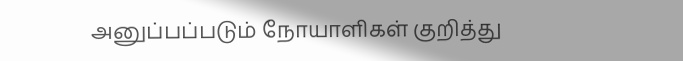அனுப்பப்படும் நோயாளிகள் குறித்து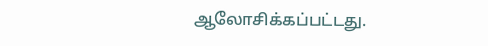ஆலோசிக்கப்பட்டது.